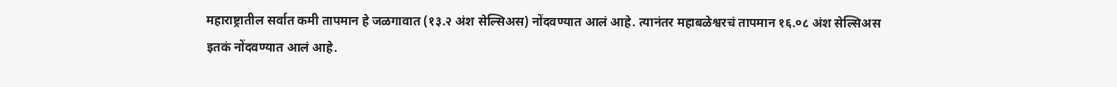महाराष्ट्रातील सर्वात कमी तापमान हे जळगावात (१३.२ अंश सेल्सिअस) नोंदवण्यात आलं आहे. त्यानंतर महाबळेश्वरचं तापमान १६.०८ अंश सेल्सिअस इतकं नोंदवण्यात आलं आहे.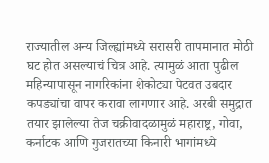राज्यातील अन्य जिल्ह्यांमध्ये सरासरी तापमानात मोठी घट होत असल्याचं चित्र आहे. त्यामुळं आता पुढील महिन्यापासून नागरिकांना शेकोट्या पेटवत उबदार कपड्यांचा वापर करावा लागणार आहे. अरबी समुद्रात तयार झालेल्या तेज चक्रीवादळामुळं महाराष्ट्र, गोवा, कर्नाटक आणि गुजरातच्या किनारी भागांमध्ये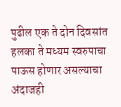पुढील एक ते दोन दिवसांत हलका ते मध्यम स्वरुपाचा पाऊस होणार असल्याचा अंदाजही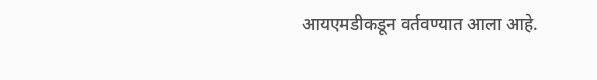आयएमडीकडून वर्तवण्यात आला आहे.